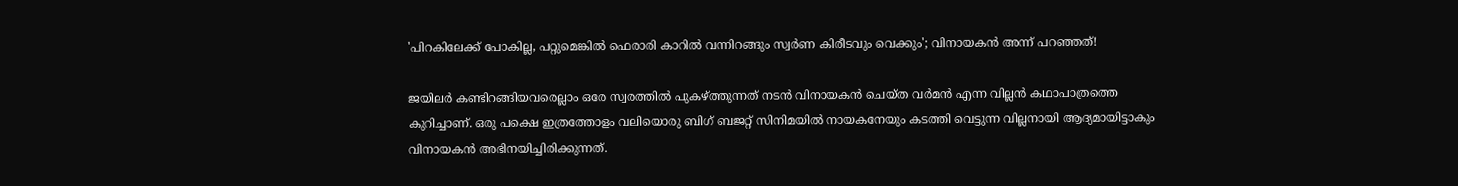'പിറകിലേക്ക് പോകില്ല, പറ്റുമെങ്കിൽ ഫെരാരി കാറിൽ വന്നിറങ്ങും സ്വർണ കിരീടവും വെക്കും'; വിനായകൻ അന്ന് പറഞ്ഞത്!

ജയിലർ കണ്ടിറങ്ങിയവരെല്ലാം ഒരേ സ്വരത്തിൽ പുകഴ്ത്തുന്നത് നടൻ വിനായകൻ ചെയ്ത വർമൻ എന്ന വില്ലൻ കഥാപാത്രത്തെ കുറിച്ചാണ്. ഒരു പക്ഷെ ഇത്രത്തോളം വലിയൊരു ബിഗ് ബജറ്റ് സിനിമയിൽ നായകനേയും കടത്തി വെട്ടുന്ന വില്ലനായി ആദ്യമായിട്ടാകും വിനായകൻ അഭിനയിച്ചിരിക്കുന്നത്.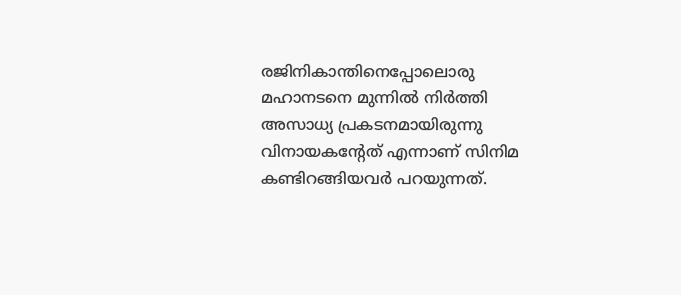രജിനികാന്തിനെപ്പോലൊരു മഹാനടനെ മുന്നിൽ നിർ‌ത്തി അസാധ്യ പ്രകടനമായിരുന്നു വിനായകന്റേത് എന്നാണ് സിനിമ കണ്ടിറങ്ങിയവർ പറയുന്നത്.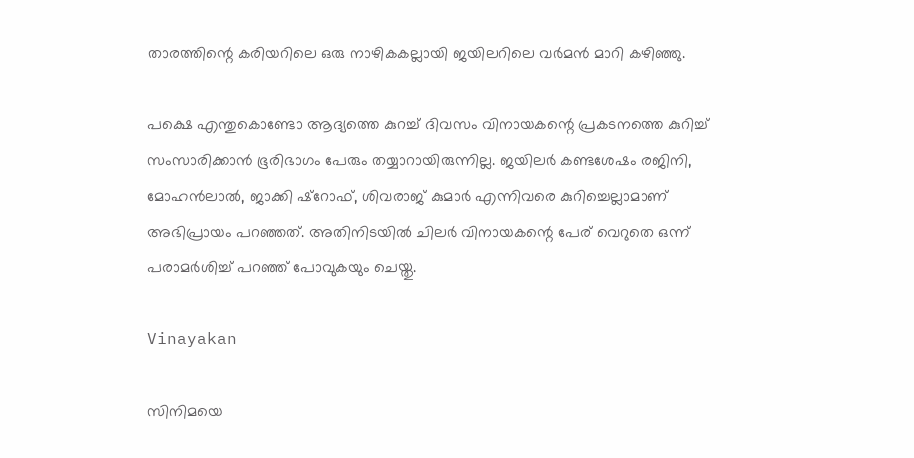താരത്തിന്റെ കരിയറിലെ ഒരു നാഴികകല്ലായി ജയിലറിലെ വർമൻ മാറി കഴിഞ്ഞു.

പക്ഷെ എന്തുകൊണ്ടോ ആദ്യത്തെ കുറച്ച് ദിവസം വിനായകന്റെ പ്രകടനത്തെ കുറിച്ച് സംസാരിക്കാൻ ഭൂരിഭാഗം പേരും തയ്യാറായിരുന്നില്ല. ജയിലർ കണ്ടശേഷം രജിനി, മോഹൻലാൽ, ജാക്കി ഷ്റോഫ്, ശിവരാജ് കുമാർ എന്നിവരെ കുറിച്ചെല്ലാമാണ് അഭിപ്രായം പറഞ്ഞത്. അതിനിടയിൽ ചിലർ വിനായകന്റെ പേര് വെറുതെ ഒന്ന് പരാമർശിച്ച് പറഞ്ഞ് പോവുകയും ചെയ്തു.

Vinayakan

സിനിമയെ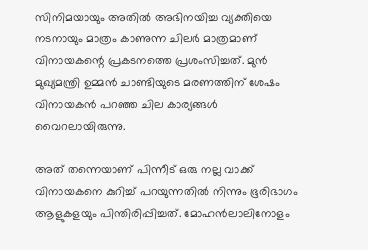സിനിമയായും അതിൽ അഭിനയിച്ച വ്യക്തിയെ നടനായും മാത്രം കാണുന്ന ചിലർ മാത്രമാണ് വിനായകന്റെ പ്രകടനത്തെ പ്രശംസിച്ചത്. മുൻ മുഖ്യമന്ത്രി ഉമ്മൻ ചാണ്ടിയുടെ മരണത്തിന് ശേഷം വിനായകൻ പറഞ്ഞ ചില കാര്യങ്ങൾ വൈറലായിരുന്നു.

അത് തന്നെയാണ് പിന്നീട് ഒരു നല്ല വാക്ക് വിനായകനെ കുറിച്ച് പറയുന്നതിൽ നിന്നും ഭൂരിഭാഗം ആളുകളയും പിന്തിരിപ്പിച്ചത്. മോഹൻലാലിനോളം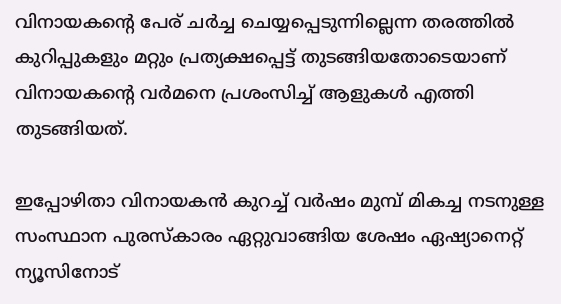വിനായകന്റെ പേര് ചർച്ച ചെയ്യപ്പെടുന്നില്ലെന്ന തരത്തിൽ കുറിപ്പുകളും മറ്റും പ്രത്യക്ഷപ്പെട്ട് തുടങ്ങിയതോടെയാണ് വിനായകന്റെ വർമനെ പ്രശംസിച്ച് ആളുകൾ എത്തി തുടങ്ങിയത്.

ഇപ്പോഴിതാ വിനായകൻ കുറച്ച് വർഷം മുമ്പ് മികച്ച നടനുള്ള സംസ്ഥാന പുരസ്കാരം ഏറ്റുവാങ്ങിയ ശേഷം ഏഷ്യാനെറ്റ് ന്യൂസിനോട്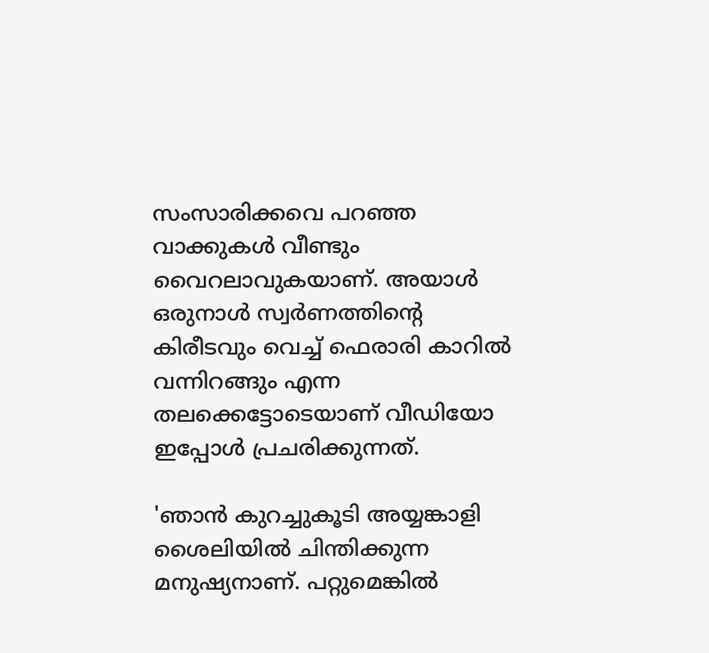സംസാരിക്കവെ പറഞ്ഞ വാക്കുകൾ വീണ്ടും വൈറലാവുകയാണ്. അയാൾ ഒരുനാൾ സ്വർണത്തിന്റെ കിരീടവും വെച്ച് ഫെരാരി കാറിൽ‌ വന്നിറങ്ങും എന്ന തലക്കെട്ടോടെയാണ് വീഡിയോ ഇപ്പോൾ പ്രചരിക്കുന്നത്.

'ഞാൻ കുറച്ചുകൂടി അയ്യങ്കാളി ശൈലിയിൽ ചിന്തിക്കുന്ന മനുഷ്യനാണ്. പറ്റുമെങ്കിൽ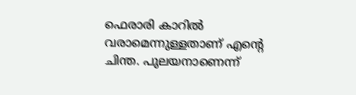ഫെരാരി കാറിൽ വരാമെന്നുള്ളതാണ് എന്റെ ചിന്ത. പുലയനാണെന്ന്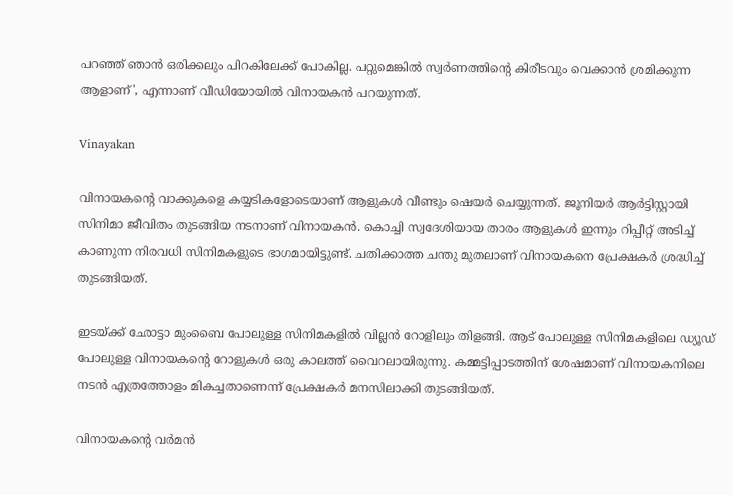പറഞ്ഞ് ഞാൻ ഒരിക്കലും പിറകിലേക്ക് പോകില്ല. പറ്റുമെങ്കിൽ സ്വർണത്തിന്റെ കിരീടവും വെക്കാൻ ശ്രമിക്കുന്ന ആളാണ്', എന്നാണ് വീഡിയോയിൽ വിനായകൻ പറയുന്നത്.

Vinayakan

വിനായകന്റെ വാക്കുകളെ കയ്യടികളോടെയാണ് ആളുകൾ വീണ്ടും ഷെയർ ചെയ്യുന്നത്. ജൂനിയർ ആർട്ടിസ്റ്റായി സിനിമാ ജീവിതം തുടങ്ങിയ നടനാണ് വിനായകൻ. കൊച്ചി സ്വദേശിയായ താരം ആളുകൾ ഇന്നും റിപ്പീറ്റ് അടിച്ച് കാണുന്ന നിരവധി സിനിമകളുടെ ഭാഗമായിട്ടുണ്ട്. ചതിക്കാത്ത ചന്തു മുതലാണ് വിനായകനെ പ്രേക്ഷകർ ശ്രദ്ധിച്ച് തുടങ്ങിയത്.

ഇടയ്ക്ക് ഛോട്ടാ മുംബൈ പോലുള്ള സിനിമകളിൽ വില്ലൻ റോളിലും തിളങ്ങി. ആട് പോലുള്ള സിനിമകളിലെ ഡ്യൂഡ് പോലുള്ള വിനായകന്റെ റോളുകൾ ഒരു കാലത്ത് വൈറലായിരുന്നു. കമ്മട്ടിപ്പാടത്തിന് ശേഷമാണ് വിനായകനിലെ നടൻ എത്രത്തോളം മികച്ചതാണെന്ന് പ്രേക്ഷകർ മനസിലാക്കി തുടങ്ങിയത്.

വിനായകന്റെ വർമൻ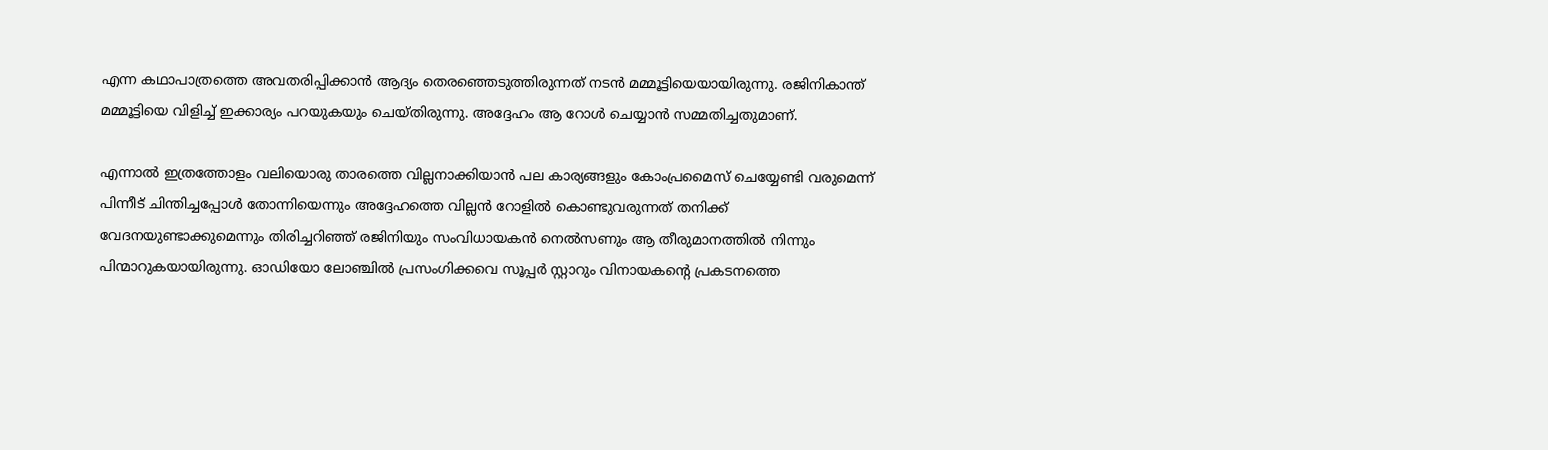എന്ന കഥാപാത്രത്തെ അവതരിപ്പിക്കാൻ ആദ്യം തെരഞ്ഞെടുത്തിരുന്നത് നടൻ മമ്മൂട്ടിയെയായിരുന്നു. രജിനികാന്ത് മമ്മൂട്ടിയെ വിളിച്ച് ഇക്കാര്യം പറയുകയും ചെയ്തിരുന്നു. അദ്ദേഹം ആ റോൾ ചെയ്യാൻ സമ്മതിച്ചതുമാണ്.

എന്നാൽ ഇത്രത്തോളം വലിയൊരു താരത്തെ വില്ലനാക്കിയാൻ പല കാര്യങ്ങളും കോംപ്രമൈസ് ചെയ്യേണ്ടി വരുമെന്ന് പിന്നീട് ചിന്തിച്ചപ്പോൾ തോന്നിയെന്നും അദ്ദേഹത്തെ വില്ലൻ റോളിൽ കൊണ്ടുവരുന്നത് തനിക്ക് വേദനയുണ്ടാക്കുമെന്നും തിരിച്ചറിഞ്ഞ് രജിനിയും സംവിധായകൻ നെൽസണും ആ തീരുമാനത്തിൽ നിന്നും പിന്മാറുകയായിരുന്നു. ഓഡിയോ ലോഞ്ചിൽ പ്രസംഗിക്കവെ സൂപ്പർ സ്റ്റാറും വിനായകന്റെ പ്രകടനത്തെ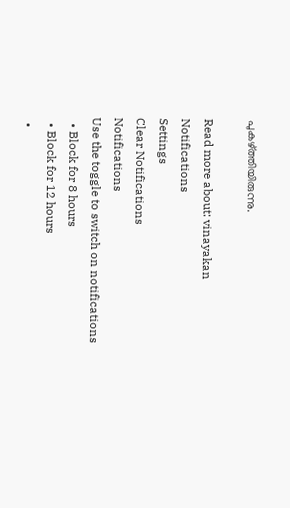പുകഴ്ത്തിയിരുന്നു.

Read more about: vinayakan
Notifications
Settings
Clear Notifications
Notifications
Use the toggle to switch on notifications
  • Block for 8 hours
  • Block for 12 hours
  •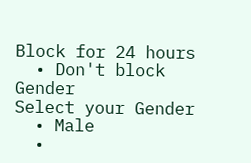Block for 24 hours
  • Don't block
Gender
Select your Gender
  • Male
  •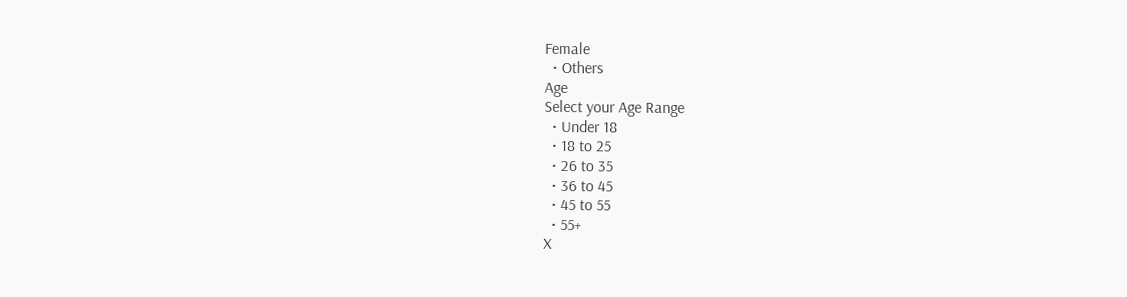Female
  • Others
Age
Select your Age Range
  • Under 18
  • 18 to 25
  • 26 to 35
  • 36 to 45
  • 45 to 55
  • 55+
X